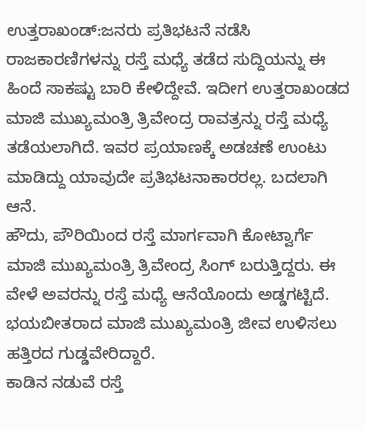ಉತ್ತರಾಖಂಡ್:ಜನರು ಪ್ರತಿಭಟನೆ ನಡೆಸಿ ರಾಜಕಾರಣಿಗಳನ್ನು ರಸ್ತೆ ಮಧ್ಯೆ ತಡೆದ ಸುದ್ದಿಯನ್ನು ಈ ಹಿಂದೆ ಸಾಕಷ್ಟು ಬಾರಿ ಕೇಳಿದ್ದೇವೆ. ಇದೀಗ ಉತ್ತರಾಖಂಡದ ಮಾಜಿ ಮುಖ್ಯಮಂತ್ರಿ ತ್ರಿವೇಂದ್ರ ರಾವತ್ರನ್ನು ರಸ್ತೆ ಮಧ್ಯೆ ತಡೆಯಲಾಗಿದೆ. ಇವರ ಪ್ರಯಾಣಕ್ಕೆ ಅಡಚಣೆ ಉಂಟು ಮಾಡಿದ್ದು ಯಾವುದೇ ಪ್ರತಿಭಟನಾಕಾರರಲ್ಲ. ಬದಲಾಗಿ ಆನೆ.
ಹೌದು, ಪೌರಿಯಿಂದ ರಸ್ತೆ ಮಾರ್ಗವಾಗಿ ಕೋಟ್ವಾರ್ಗೆ ಮಾಜಿ ಮುಖ್ಯಮಂತ್ರಿ ತ್ರಿವೇಂದ್ರ ಸಿಂಗ್ ಬರುತ್ತಿದ್ದರು. ಈ ವೇಳೆ ಅವರನ್ನು ರಸ್ತೆ ಮಧ್ಯೆ ಆನೆಯೊಂದು ಅಡ್ಡಗಟ್ಟಿದೆ. ಭಯಬೀತರಾದ ಮಾಜಿ ಮುಖ್ಯಮಂತ್ರಿ ಜೀವ ಉಳಿಸಲು ಹತ್ತಿರದ ಗುಡ್ಡವೇರಿದ್ದಾರೆ.
ಕಾಡಿನ ನಡುವೆ ರಸ್ತೆ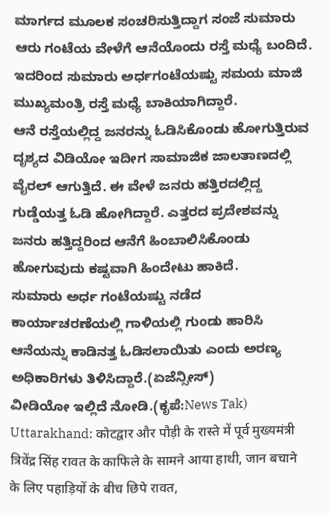ಮಾರ್ಗದ ಮೂಲಕ ಸಂಚರಿಸುತ್ತಿದ್ದಾಗ ಸಂಜೆ ಸುಮಾರು ಆರು ಗಂಟೆಯ ವೇಳೆಗೆ ಆನೆಯೊಂದು ರಸ್ತೆ ಮಧ್ಯೆ ಬಂದಿದೆ. ಇದರಿಂದ ಸುಮಾರು ಅರ್ಧಗಂಟೆಯಷ್ಟು ಸಮಯ ಮಾಜಿ ಮುಖ್ಯಮಂತ್ರಿ ರಸ್ತೆ ಮಧ್ಯೆ ಬಾಕಿಯಾಗಿದ್ದಾರೆ.
ಆನೆ ರಸ್ತೆಯಲ್ಲಿದ್ದ ಜನರನ್ನು ಓಡಿಸಿಕೊಂಡು ಹೋಗುತ್ತಿರುವ ದೃಶ್ಯದ ವಿಡಿಯೋ ಇದೀಗ ಸಾಮಾಜಿಕ ಜಾಲತಾಣದಲ್ಲಿ ವೈರಲ್ ಆಗುತ್ತಿದೆ. ಈ ವೇಳೆ ಜನರು ಹತ್ತಿರದಲ್ಲಿದ್ದ ಗುಡ್ಡೆಯತ್ತ ಓಡಿ ಹೋಗಿದ್ದಾರೆ. ಎತ್ತರದ ಪ್ರದೇಶವನ್ನು ಜನರು ಹತ್ತಿದ್ದರಿಂದ ಆನೆಗೆ ಹಿಂಬಾಲಿಸಿಕೊಂಡು ಹೋಗುವುದು ಕಷ್ಟವಾಗಿ ಹಿಂದೇಟು ಹಾಕಿದೆ.
ಸುಮಾರು ಅರ್ಧ ಗಂಟೆಯಷ್ಟು ನಡೆದ ಕಾರ್ಯಾಚರಣೆಯಲ್ಲಿ ಗಾಳಿಯಲ್ಲಿ ಗುಂಡು ಹಾರಿಸಿ ಆನೆಯನ್ನು ಕಾಡಿನತ್ತ ಓಡಿಸಲಾಯಿತು ಎಂದು ಅರಣ್ಯ ಅಧಿಕಾರಿಗಳು ತಿಳಿಸಿದ್ದಾರೆ.(ಏಜೆನ್ಸೀಸ್)
ವೀಡಿಯೋ ಇಲ್ಲಿದೆ ನೋಡಿ.(ಕೃಪೆ:News Tak)
Uttarakhand: कोटद्वार और पौड़ी के रास्ते में पूर्व मुख्यमंत्री त्रिवेंद्र सिंह रावत के काफिले के सामने आया हाथी, जान बचाने के लिए पहाड़ियों के बीच छिपे रावत,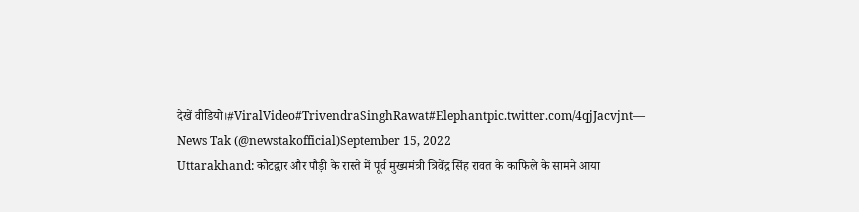देखें वीडियो।#ViralVideo#TrivendraSinghRawat#Elephantpic.twitter.com/4qjJacvjnt— News Tak (@newstakofficial)September 15, 2022
Uttarakhand: कोटद्वार और पौड़ी के रास्ते में पूर्व मुख्यमंत्री त्रिवेंद्र सिंह रावत के काफिले के सामने आया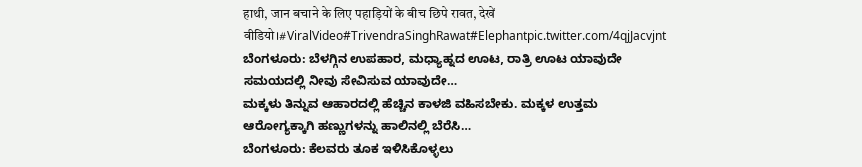हाथी, जान बचाने के लिए पहाड़ियों के बीच छिपे रावत, देखें वीडियो।#ViralVideo#TrivendraSinghRawat#Elephantpic.twitter.com/4qjJacvjnt
ಬೆಂಗಳೂರು: ಬೆಳಗ್ಗಿನ ಉಪಹಾರ, ಮಧ್ಯಾಹ್ನದ ಊಟ, ರಾತ್ರಿ ಊಟ ಯಾವುದೇ ಸಮಯದಲ್ಲಿ ನೀವು ಸೇವಿಸುವ ಯಾವುದೇ…
ಮಕ್ಕಳು ತಿನ್ನುವ ಆಹಾರದಲ್ಲಿ ಹೆಚ್ಚಿನ ಕಾಳಜಿ ವಹಿಸಬೇಕು. ಮಕ್ಕಳ ಉತ್ತಮ ಆರೋಗ್ಯಕ್ಕಾಗಿ ಹಣ್ಣುಗಳನ್ನು ಹಾಲಿನಲ್ಲಿ ಬೆರೆಸಿ…
ಬೆಂಗಳೂರು: ಕೆಲವರು ತೂಕ ಇಳಿಸಿಕೊಳ್ಳಲು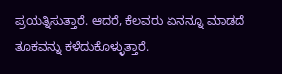ಪ್ರಯತ್ನಿಸುತ್ತಾರೆ. ಆದರೆ, ಕೆಲವರು ಏನನ್ನೂ ಮಾಡದೆ ತೂಕವನ್ನು ಕಳೆದುಕೊಳ್ಳುತ್ತಾರೆ.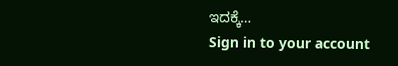ಇದಕ್ಕೆ…
Sign in to your account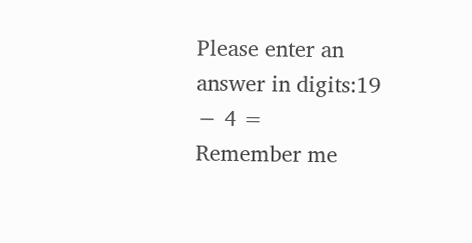Please enter an answer in digits:19 − 4 =
Remember me